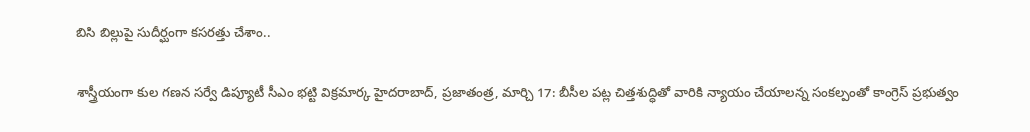బిసి బిల్లుపై సుదీర్ఘంగా కసరత్తు చేశాం..

శాస్త్రీయంగా కుల గణన సర్వే డిప్యూటీ సీఎం భట్టి విక్రమార్క హైదరాబాద్, ప్రజాతంత్ర, మార్చి 17: బీసీల పట్ల చిత్తశుద్ధితో వారికి న్యాయం చేయాలన్న సంకల్పంతో కాంగ్రెస్ ప్రభుత్వం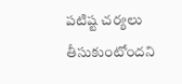పటిష్ట చర్యలు తీసుకుంటోందని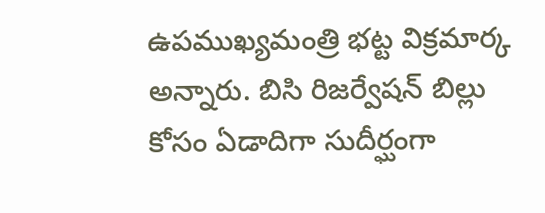ఉపముఖ్యమంత్రి భట్ట విక్రమార్క అన్నారు. బిసి రిజర్వేషన్ బిల్లు కోసం ఏడాదిగా సుదీర్ఘంగా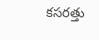కసరత్తు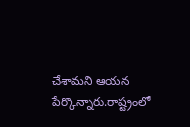చేశామని ఆయన పేర్కొన్నారు.రాష్ట్రంలో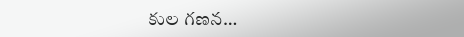కుల గణన…